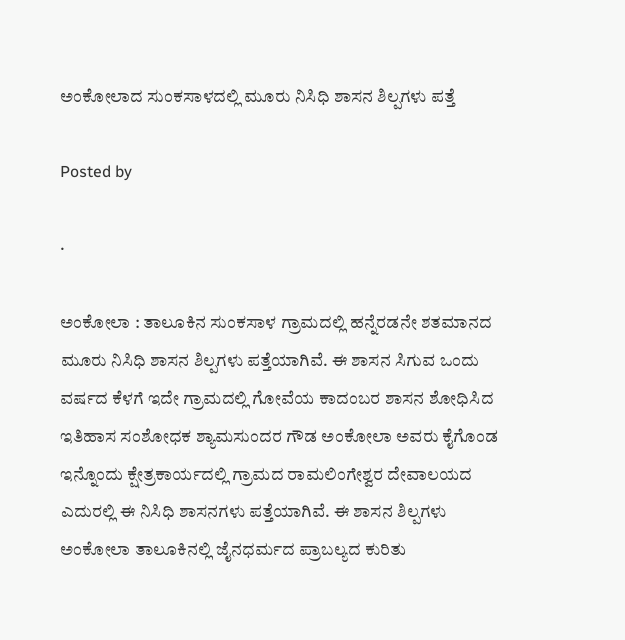ಅಂಕೋಲಾದ ಸುಂಕಸಾಳದಲ್ಲಿ ಮೂರು ನಿಸಿಧಿ ಶಾಸನ ಶಿಲ್ಪಗಳು ಪತ್ತೆ

Posted by

·

ಅಂಕೋಲಾ : ತಾಲೂಕಿನ ಸುಂಕಸಾಳ ಗ್ರಾಮದಲ್ಲಿ ಹನ್ನೆರಡನೇ ಶತಮಾನದ ಮೂರು ನಿಸಿಧಿ ಶಾಸನ ಶಿಲ್ಪಗಳು ಪತ್ತೆಯಾಗಿವೆ. ಈ ಶಾಸನ ಸಿಗುವ ಒಂದು ವರ್ಷದ ಕೆಳಗೆ ಇದೇ ಗ್ರಾಮದಲ್ಲಿ ಗೋವೆಯ ಕಾದಂಬರ ಶಾಸನ ಶೋಧಿಸಿದ ಇತಿಹಾಸ ಸಂಶೋಧಕ ಶ್ಯಾಮಸುಂದರ ಗೌಡ ಅಂಕೋಲಾ ಅವರು ಕೈಗೊಂಡ ಇನ್ನೊಂದು ಕ್ಷೇತ್ರಕಾರ್ಯದಲ್ಲಿ ಗ್ರಾಮದ ರಾಮಲಿಂಗೇಶ್ವರ ದೇವಾಲಯದ ಎದುರಲ್ಲಿ ಈ ನಿಸಿಧಿ ಶಾಸನಗಳು ಪತ್ತೆಯಾಗಿವೆ. ಈ ಶಾಸನ ಶಿಲ್ಪಗಳು ಅಂಕೋಲಾ ತಾಲೂಕಿನಲ್ಲಿ ಜೈನಧರ್ಮದ ಪ್ರಾಬಲ್ಯದ ಕುರಿತು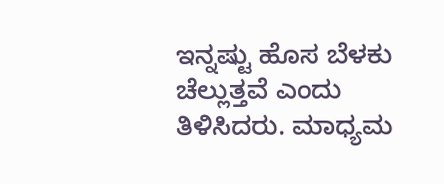ಇನ್ನಷ್ಟು ಹೊಸ ಬೆಳಕು ಚೆಲ್ಲುತ್ತವೆ ಎಂದು ತಿಳಿಸಿದರು. ಮಾಧ್ಯಮ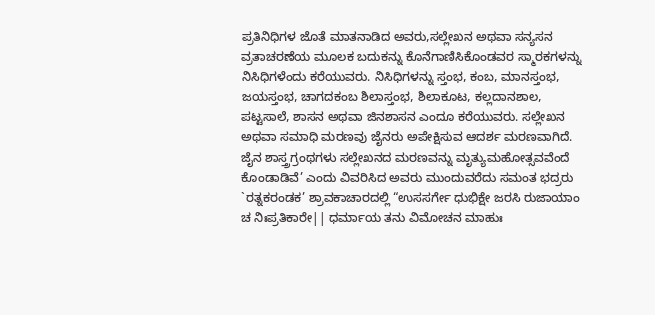ಪ್ರತಿನಿಧಿಗಳ ಜೊತೆ ಮಾತನಾಡಿದ ಅವರು,ಸಲ್ಲೇಖನ ಅಥವಾ ಸನ್ಯಸನ ವ್ರತಾಚರಣೆಯ ಮೂಲಕ ಬದುಕನ್ನು ಕೊನೆಗಾಣಿಸಿಕೊಂಡವರ ಸ್ಮಾರಕಗಳನ್ನು ನಿಸಿಧಿಗಳೆಂದು ಕರೆಯುವರು. ನಿಸಿಧಿಗಳನ್ನು ಸ್ತಂಭ, ಕಂಬ, ಮಾನಸ್ತಂಭ, ಜಯಸ್ತಂಭ, ಚಾಗದಕಂಬ ಶಿಲಾಸ್ತಂಭ, ಶಿಲಾಕೂಟ, ಕಲ್ಲದಾನಶಾಲ, ಪಟ್ಟಸಾಲೆ, ಶಾಸನ ಅಥವಾ ಜಿನಶಾಸನ ಎಂದೂ ಕರೆಯುವರು. ಸಲ್ಲೇಖನ ಅಥವಾ ಸಮಾಧಿ ಮರಣವು ಜೈನರು ಅಪೇಕ್ಷಿಸುವ ಆದರ್ಶ ಮರಣವಾಗಿದೆ. ಜೈನ ಶಾಸ್ತ್ರಗ್ರಂಥಗಳು ಸಲ್ಲೇಖನದ ಮರಣವನ್ನು ಮೃತ್ಯುಮಹೋತ್ಸವವೆಂದೆ ಕೊಂಡಾಡಿವೆ’ ಎಂದು ವಿವರಿಸಿದ ಅವರು ಮುಂದುವರೆದು ಸಮಂತ ಭದ್ರರು `ರತ್ನಕರಂಡಕ’ ಶ್ರಾವಕಾಚಾರದಲ್ಲಿ “ಉಸಸರ್ಗೇ ಧುಭಿಕ್ಷೇ ಜರಸಿ ರುಜಾಯಾಂ ಚ ನಿಃಪ್ರತಿಕಾರೇ|| ಧರ್ಮಾಯ ತನು ವಿಮೋಚನ ಮಾಹುಃ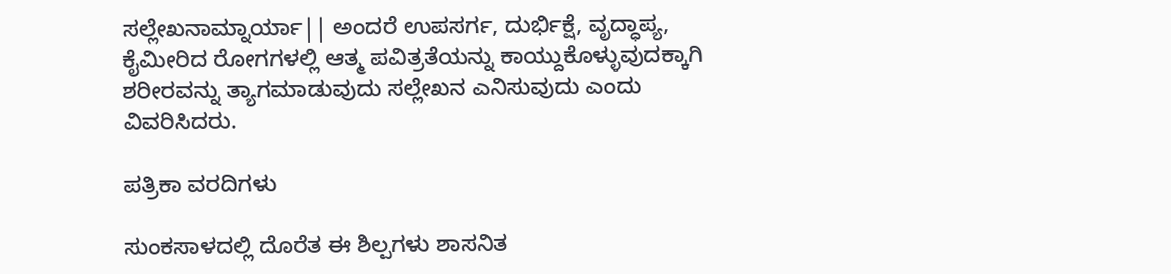ಸಲ್ಲೇಖನಾಮ್ನಾರ್ಯಾ|| ಅಂದರೆ ಉಪಸರ್ಗ, ದುರ್ಭಿಕ್ಷೆ, ವೃದ್ಧಾಪ್ಯ, ಕೈಮೀರಿದ ರೋಗಗಳಲ್ಲಿ ಆತ್ಮ ಪವಿತ್ರತೆಯನ್ನು ಕಾಯ್ದುಕೊಳ್ಳುವುದಕ್ಕಾಗಿ ಶರೀರವನ್ನು ತ್ಯಾಗಮಾಡುವುದು ಸಲ್ಲೇಖನ ಎನಿಸುವುದು ಎಂದು ವಿವರಿಸಿದರು.

ಪತ್ರಿಕಾ ವರದಿಗಳು

ಸುಂಕಸಾಳದಲ್ಲಿ ದೊರೆತ ಈ ಶಿಲ್ಪಗಳು ಶಾಸನಿತ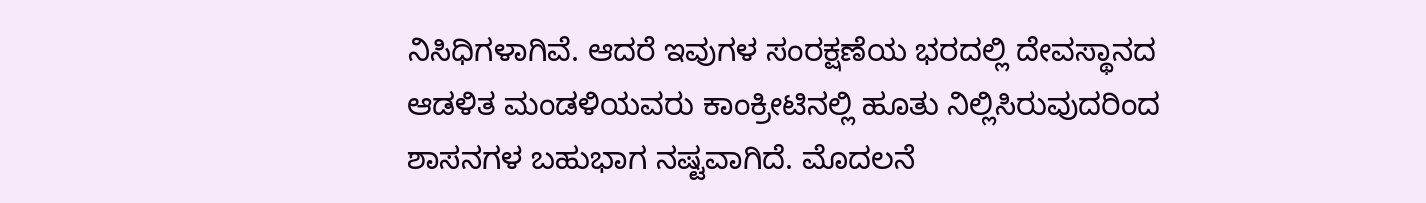ನಿಸಿಧಿಗಳಾಗಿವೆ. ಆದರೆ ಇವುಗಳ ಸಂರಕ್ಷಣೆಯ ಭರದಲ್ಲಿ ದೇವಸ್ಥಾನದ ಆಡಳಿತ ಮಂಡಳಿಯವರು ಕಾಂಕ್ರೀಟಿನಲ್ಲಿ ಹೂತು ನಿಲ್ಲಿಸಿರುವುದರಿಂದ ಶಾಸನಗಳ ಬಹುಭಾಗ ನಷ್ಟವಾಗಿದೆ. ಮೊದಲನೆ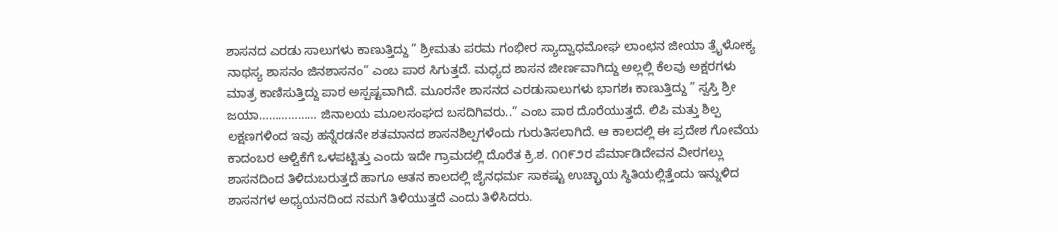ಶಾಸನದ ಎರಡು ಸಾಲುಗಳು ಕಾಣುತ್ತಿದ್ದು ” ಶ್ರೀಮತು ಪರಮ ಗಂಭೀರ ಸ್ಯಾದ್ವಾಧಮೋಘ ಲಾಂಛನ ಜೀಯಾ ತ್ರೈಳೋಕ್ಯ ನಾಥಸ್ಯ ಶಾಸನಂ ಜಿನಶಾಸನಂ” ಎಂಬ ಪಾಠ ಸಿಗುತ್ತದೆ. ಮಧ್ಯದ ಶಾಸನ ಜೀರ್ಣವಾಗಿದ್ದು ಅಲ್ಲಲ್ಲಿ ಕೆಲವು ಅಕ್ಷರಗಳು ಮಾತ್ರ ಕಾಣಿಸುತ್ತಿದ್ದು ಪಾಠ ಅಸ್ಪಷ್ಟವಾಗಿದೆ. ಮೂರನೇ ಶಾಸನದ ಎರಡುಸಾಲುಗಳು ಭಾಗಶಃ ಕಾಣುತ್ತಿದ್ದು ” ಸ್ವಸ್ತಿ ಶ್ರೀ ಜಯಾ……………… ಜಿನಾಲಯ ಮೂಲಸಂಘದ ಬಸದಿಗಿವರು..” ಎಂಬ ಪಾಠ ದೊರೆಯುತ್ತದೆ. ಲಿಪಿ ಮತ್ತು ಶಿಲ್ಪ ಲಕ್ಷಣಗಳಿಂದ ಇವು ಹನ್ನೆರಡನೇ ಶತಮಾನದ ಶಾಸನಶಿಲ್ಪಗಳೆಂದು ಗುರುತಿಸಲಾಗಿದೆ. ಆ ಕಾಲದಲ್ಲಿ ಈ ಪ್ರದೇಶ ಗೋವೆಯ ಕಾದಂಬರ ಆಳ್ವಿಕೆಗೆ ಒಳಪಟ್ಟಿತ್ತು ಎಂದು ಇದೇ ಗ್ರಾಮದಲ್ಲಿ ದೊರೆತ ಕ್ರಿ.ಶ. ೧೧೯೨ರ ಪೆರ್ಮಾಡಿದೇವನ ವೀರಗಲ್ಲು ಶಾಸನದಿಂದ ತಿಳಿದುಬರುತ್ತದೆ ಹಾಗೂ ಆತನ ಕಾಲದಲ್ಲಿ ಜೈನಧರ್ಮ ಸಾಕಷ್ಟು ಉಚ್ಛ್ರಾಯ ಸ್ಥಿತಿಯಲ್ಲಿತ್ತೆಂದು ಇನ್ನುಳಿದ ಶಾಸನಗಳ ಅಧ್ಯಯನದಿಂದ ನಮಗೆ ತಿಳಿಯುತ್ತದೆ ಎಂದು ತಿಳಿಸಿದರು.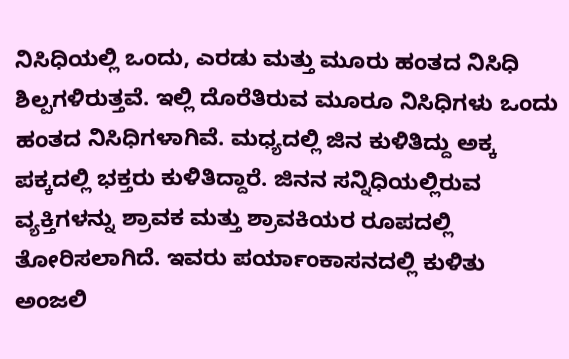ನಿಸಿಧಿಯಲ್ಲಿ ಒಂದು, ಎರಡು ಮತ್ತು ಮೂರು ಹಂತದ ನಿಸಿಧಿ ಶಿಲ್ಪಗಳಿರುತ್ತವೆ. ಇಲ್ಲಿ ದೊರೆತಿರುವ ಮೂರೂ ನಿಸಿಧಿಗಳು ಒಂದು ಹಂತದ ನಿಸಿಧಿಗಳಾಗಿವೆ. ಮಧ್ಯದಲ್ಲಿ ಜಿನ ಕುಳಿತಿದ್ದು ಅಕ್ಕ ಪಕ್ಕದಲ್ಲಿ ಭಕ್ತರು ಕುಳಿತಿದ್ದಾರೆ. ಜಿನನ ಸನ್ನಿಧಿಯಲ್ಲಿರುವ ವ್ಯಕ್ತಿಗಳನ್ನು ಶ್ರಾವಕ ಮತ್ತು ಶ್ರಾವಕಿಯರ ರೂಪದಲ್ಲಿ ತೋರಿಸಲಾಗಿದೆ. ಇವರು ಪರ್ಯಾಂಕಾಸನದಲ್ಲಿ ಕುಳಿತು ಅಂಜಲಿ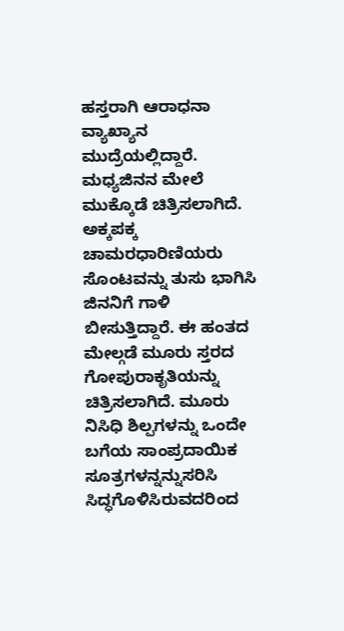ಹಸ್ತರಾಗಿ ಆರಾಧನಾ ವ್ಯಾಖ್ಯಾನ ಮುದ್ರೆಯಲ್ಲಿದ್ದಾರೆ. ಮಧ್ಯಜಿನನ ಮೇಲೆ ಮುಕ್ಕೊಡೆ ಚಿತ್ರಿಸಲಾಗಿದೆ. ಅಕ್ಕಪಕ್ಕ ಚಾಮರಧಾರಿಣಿಯರು ಸೊಂಟವನ್ನು ತುಸು ಭಾಗಿಸಿ ಜಿನನಿಗೆ ಗಾಳಿ ಬೀಸುತ್ತಿದ್ದಾರೆ. ಈ ಹಂತದ ಮೇಲ್ಗಡೆ ಮೂರು ಸ್ತರದ ಗೋಪುರಾಕೃತಿಯನ್ನು ಚಿತ್ರಿಸಲಾಗಿದೆ. ಮೂರು ನಿಸಿಧಿ ಶಿಲ್ಪಗಳನ್ನು ಒಂದೇ ಬಗೆಯ ಸಾಂಪ್ರದಾಯಿಕ ಸೂತ್ರಗಳನ್ನನ್ನುಸರಿಸಿ ಸಿದ್ಧಗೊಳಿಸಿರುವದರಿಂದ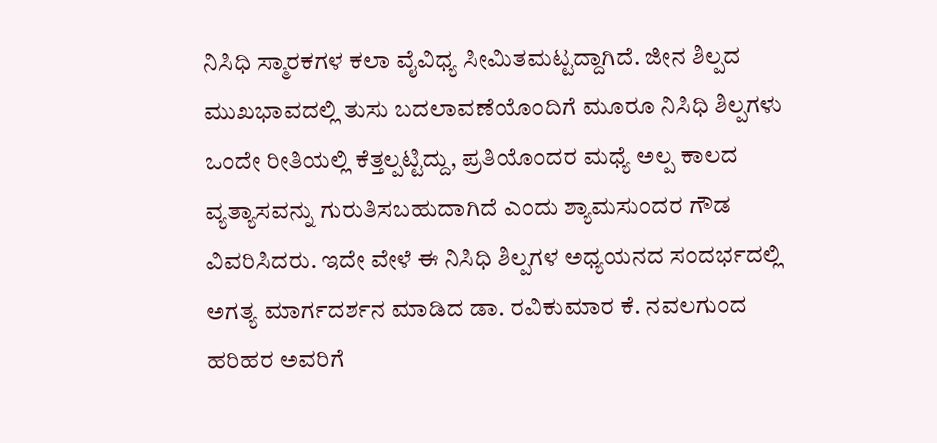ನಿಸಿಧಿ ಸ್ಮಾರಕಗಳ ಕಲಾ ವೈವಿಧ್ಯ ಸೀಮಿತಮಟ್ಟದ್ದಾಗಿದೆ. ಜೀನ ಶಿಲ್ಪದ ಮುಖಭಾವದಲ್ಲಿ ತುಸು ಬದಲಾವಣೆಯೊಂದಿಗೆ ಮೂರೂ ನಿಸಿಧಿ ಶಿಲ್ಪಗಳು ಒಂದೇ ರೀತಿಯಲ್ಲಿ ಕೆತ್ತಲ್ಪಟ್ಟಿದ್ದು, ಪ್ರತಿಯೊಂದರ ಮಧ್ಯೆ ಅಲ್ಪ ಕಾಲದ ವ್ಯತ್ಯಾಸವನ್ನು ಗುರುತಿಸಬಹುದಾಗಿದೆ ಎಂದು ಶ್ಯಾಮಸುಂದರ ಗೌಡ ವಿವರಿಸಿದರು. ಇದೇ ವೇಳೆ ಈ ನಿಸಿಧಿ ಶಿಲ್ಪಗಳ ಅಧ್ಯಯನದ ಸಂದರ್ಭದಲ್ಲಿ ಅಗತ್ಯ ಮಾರ್ಗದರ್ಶನ ಮಾಡಿದ ಡಾ. ರವಿಕುಮಾರ ಕೆ. ನವಲಗುಂದ ಹರಿಹರ ಅವರಿಗೆ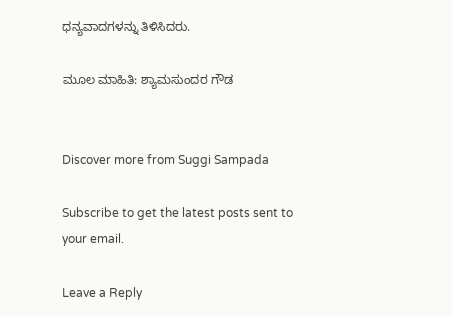ಧನ್ಯವಾದಗಳನ್ನು ತಿಳಿಸಿದರು.

ಮೂಲ ಮಾಹಿತಿ: ಶ್ಯಾಮಸುಂದರ ಗೌಡ


Discover more from Suggi Sampada

Subscribe to get the latest posts sent to your email.

Leave a Reply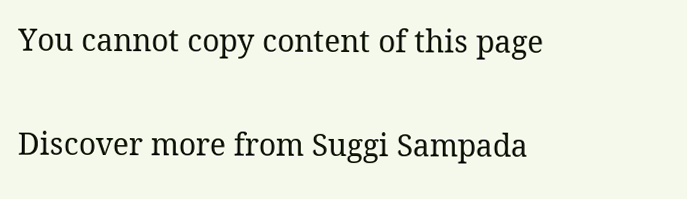You cannot copy content of this page

Discover more from Suggi Sampada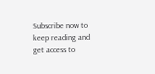Subscribe now to keep reading and get access to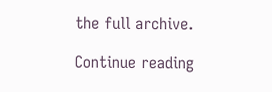the full archive.

Continue reading